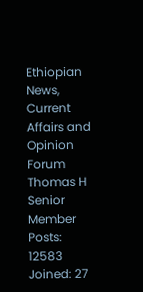Ethiopian News, Current Affairs and Opinion Forum
Thomas H
Senior Member
Posts: 12583
Joined: 27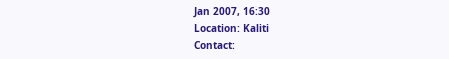Jan 2007, 16:30
Location: Kaliti
Contact: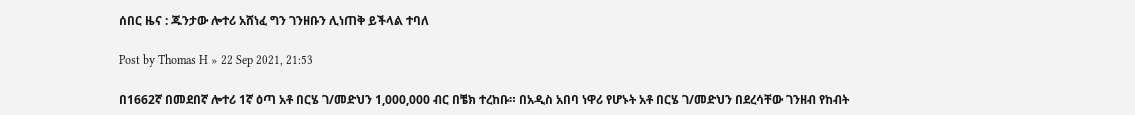ሰበር ዜና : ጁንታው ሎተሪ አሸነፈ ግን ገንዘቡን ሊነጠቅ ይችላል ተባለ

Post by Thomas H » 22 Sep 2021, 21:53

በ1662ኛ በመደበኛ ሎተሪ 1ኛ ዕጣ አቶ በርሄ ገ/መድህን 1,000,000 ብር በቼክ ተረከቡ። በአዲስ አበባ ነዋሪ የሆኑት አቶ በርሄ ገ/መድህን በደረሳቸው ገንዘብ የከብት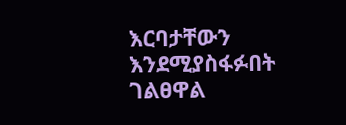እርባታቸውን እንደሚያስፋፉበት ገልፀዋል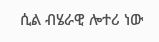ሲል ብሄራዊ ሎተሪ ነው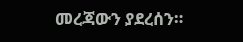መረጃውን ያደረሰን።